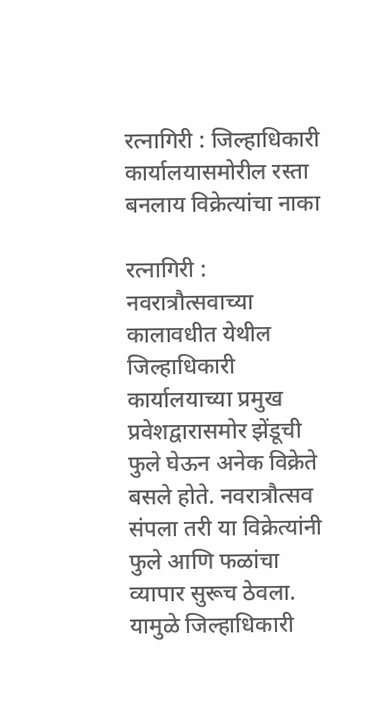रत्नागिरी : जिल्हाधिकारी कार्यालयासमोरील रस्ता बनलाय विक्रेत्यांचा नाका

रत्नागिरी : नवरात्रौत्सवाच्या कालावधीत येथील जिल्हाधिकारी कार्यालयाच्या प्रमुख प्रवेशद्वारासमोर झेंडूची फुले घेऊन अनेक विक्रेते बसले होते. नवरात्रौत्सव संपला तरी या विक्रेत्यांनी फुले आणि फळांचा व्यापार सुरूच ठेवला. यामुळे जिल्हाधिकारी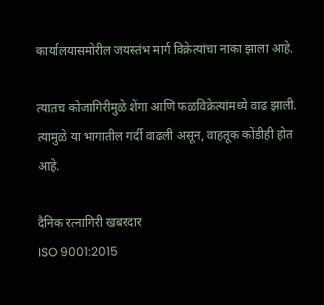कार्यालयासमोरील जयस्तंभ मार्ग विक्रेत्यांचा नाका झाला आहे.

त्यातच कोजागिरीमुळे शेंगा आणि फळविक्रेत्यांमध्ये वाढ झाली. त्यामुळे या भागातील गर्दी वाढली असून, वाहतूक कोंडीही होत आहे.

दैनिक रत्नागिरी खबरदार
ISO 9001:2015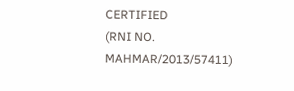CERTIFIED
(RNI NO. MAHMAR/2013/57411)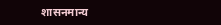शासनमान्य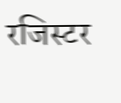रजिस्टर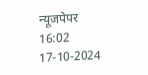न्यूजपेपर
16:02 17-10-2024